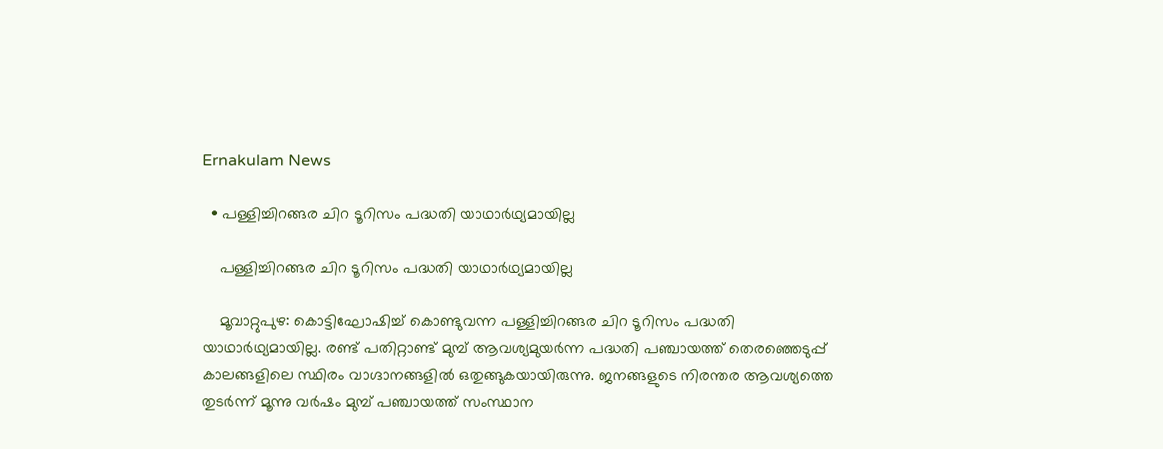Ernakulam News

  • പള്ളിച്ചിറങ്ങര ചിറ ടൂറിസം പദ്ധതി യാഥാർഥ്യമായില്ല

    പള്ളിച്ചിറങ്ങര ചിറ ടൂറിസം പദ്ധതി യാഥാർഥ്യമായില്ല

    മൂവാറ്റുപുഴ: കൊട്ടിഘോഷിച്ച് കൊണ്ടുവന്ന പള്ളിച്ചിറങ്ങര ചിറ ടൂറിസം പദ്ധതി യാഥാർഥ്യമായില്ല. രണ്ട് പതിറ്റാണ്ട് മുമ്പ് ആവശ്യമുയർന്ന പദ്ധതി പഞ്ചായത്ത് തെരഞ്ഞെടുപ്പ് കാലങ്ങളിലെ സ്ഥിരം വാഗ്ദാനങ്ങളിൽ ഒതുങ്ങുകയായിരുന്നു. ജനങ്ങളുടെ നിരന്തര ആവശ്യത്തെ തുടർന്ന് മൂന്നു വർഷം മുമ്പ് പഞ്ചായത്ത് സംസ്ഥാന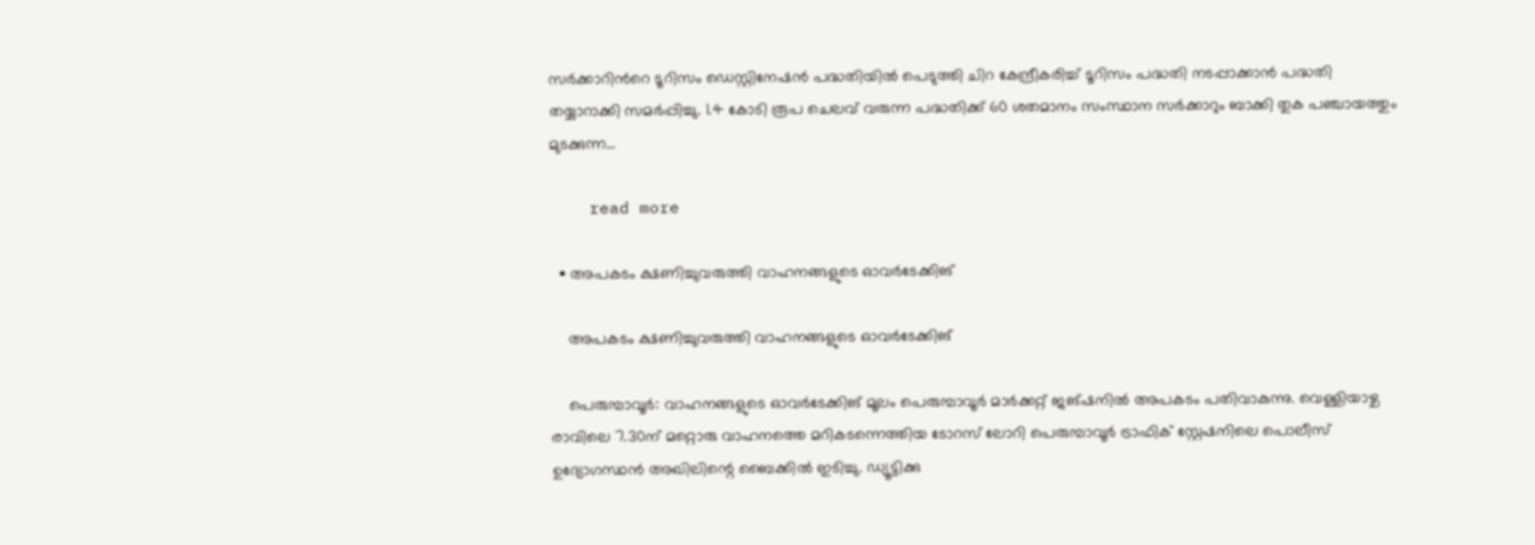സർക്കാറിന്‍റെ ടൂറിസം ഡെസ്റ്റിനേഷൻ പദ്ധതിയിൽ പെടുത്തി ചിറ കേന്ദ്രീകരിച്ച് ടൂറിസം പദ്ധതി നടപ്പാക്കാൻ പദ്ധതി തയ്യാറാക്കി സമർപ്പിച്ചു. 1.4 കോടി രൂപ ചെലവ് വരുന്ന പദ്ധതിക്ക് 60 ശതമാനം സംസ്ഥാന സർക്കാറും ബാക്കി തുക പഞ്ചായത്തും മുടക്കുന്ന…

    read more

  • അപകടം ക്ഷണിച്ചുവരുത്തി വാഹനങ്ങളുടെ ഓവര്‍ടേക്കിങ്

    അപകടം ക്ഷണിച്ചുവരുത്തി വാഹനങ്ങളുടെ ഓവര്‍ടേക്കിങ്

    പെരുമ്പാവൂര്‍: വാഹനങ്ങളുടെ ഓവര്‍ടേക്കിങ് മൂലം പെരുമ്പാവൂര്‍ മാര്‍ക്കറ്റ് ജങ്ഷനില്‍ അപകടം പതിവാകുന്നു. വെള്ളിയാഴ്ച രാവിലെ 7.30ന് മറ്റൊരു വാഹനത്തെ മറികടന്നെത്തിയ ടോറസ് ലോറി പെരുമ്പാവൂര്‍ ട്രാഫിക് സ്റ്റേഷനിലെ പൊലീസ് ഉദ്യോഗസ്ഥൻ അഖിലിന്റെ ബൈക്കില്‍ ഇടിച്ചു. ഡ്യൂട്ടിക്കു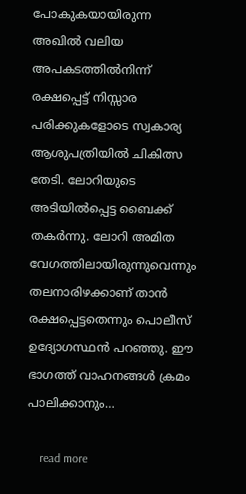പോകുകയായിരുന്ന അഖില്‍ വലിയ അപകടത്തില്‍നിന്ന് രക്ഷപ്പെട്ട് നിസ്സാര പരിക്കുകളോടെ സ്വകാര്യ ആശുപത്രിയില്‍ ചികിത്സ തേടി. ലോറിയുടെ അടിയില്‍പ്പെട്ട ബൈക്ക് തകര്‍ന്നു. ലോറി അമിത വേഗത്തിലായിരുന്നുവെന്നും തലനാരിഴക്കാണ് താന്‍ രക്ഷപ്പെട്ടതെന്നും പൊലീസ് ഉദ്യോഗസ്ഥൻ പറഞ്ഞു. ഈ ഭാഗത്ത് വാഹനങ്ങള്‍ ക്രമം പാലിക്കാനും…

    read more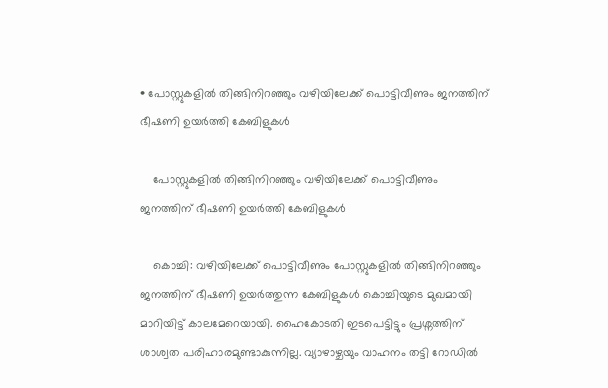• പോസ്റ്റുകളിൽ തിങ്ങിനിറഞ്ഞും വഴിയിലേക്ക് പൊട്ടിവീണും ജനത്തിന് ഭീഷണി ഉയർത്തി കേബിളുകൾ

    പോസ്റ്റുകളിൽ തിങ്ങിനിറഞ്ഞും വഴിയിലേക്ക് പൊട്ടിവീണും ജനത്തിന് ഭീഷണി ഉയർത്തി കേബിളുകൾ

    കൊച്ചി: വഴിയിലേക്ക് പൊട്ടിവീണും പോസ്റ്റുകളിൽ തിങ്ങിനിറഞ്ഞും ജനത്തിന് ഭീഷണി ഉയർത്തുന്ന കേബിളുകൾ കൊച്ചിയുടെ മുഖമായി മാറിയിട്ട് കാലമേറെയായി. ഹൈകോടതി ഇടപെട്ടിട്ടും പ്രശ്നത്തിന് ശാശ്വത പരിഹാരമുണ്ടാകുന്നില്ല. വ്യാഴാഴ്ചയും വാഹനം തട്ടി റോഡിൽ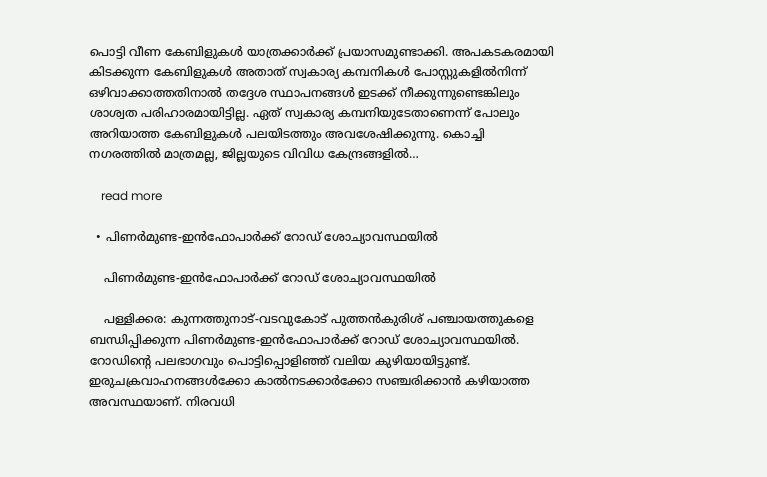പൊട്ടി വീണ കേബിളുകൾ യാത്രക്കാർക്ക് പ്രയാസമുണ്ടാക്കി. അപകടകരമായി കിടക്കുന്ന കേബിളുകൾ അതാത് സ്വകാര്യ കമ്പനികൾ പോസ്റ്റുകളിൽനിന്ന് ഒഴിവാക്കാത്തതിനാൽ തദ്ദേശ സ്ഥാപനങ്ങൾ ഇടക്ക് നീക്കുന്നുണ്ടെങ്കിലും ശാശ്വത പരിഹാരമായിട്ടില്ല. ഏത് സ്വകാര്യ കമ്പനിയുടേതാണെന്ന് പോലും അറിയാത്ത കേബിളുകൾ പലയിടത്തും അവശേഷിക്കുന്നു. കൊച്ചി നഗരത്തിൽ മാത്രമല്ല, ജില്ലയുടെ വിവിധ കേന്ദ്രങ്ങളിൽ…

    read more

  • പിണർമുണ്ട-ഇൻഫോപാർക്ക് റോഡ് ശോച്യാവസ്ഥയിൽ

    പിണർമുണ്ട-ഇൻഫോപാർക്ക് റോഡ് ശോച്യാവസ്ഥയിൽ

    പള്ളിക്കര: കുന്നത്തുനാട്-വടവുകോട് പുത്തൻകുരിശ് പഞ്ചായത്തുകളെ ബന്ധിപ്പിക്കുന്ന പിണർമുണ്ട-ഇൻഫോപാർക്ക് റോഡ് ശോച്യാവസ്ഥയിൽ. റോഡിന്‍റെ പലഭാഗവും പൊട്ടിപ്പൊളിഞ്ഞ് വലിയ കുഴിയായിട്ടുണ്ട്. ഇരുചക്രവാഹനങ്ങൾക്കോ കാൽനടക്കാർക്കോ സഞ്ചരിക്കാൻ കഴിയാത്ത അവസ്ഥയാണ്. നിരവധി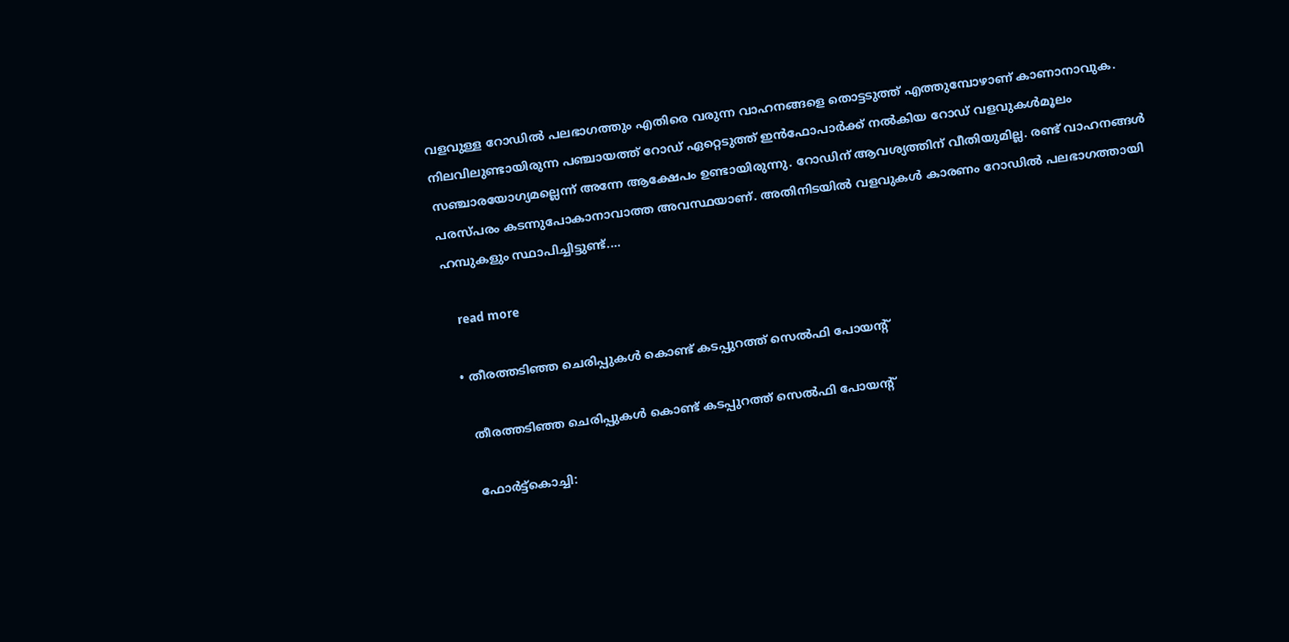വളവുള്ള റോഡിൽ പലഭാഗത്തും എതിരെ വരുന്ന വാഹനങ്ങളെ തൊട്ടടുത്ത് എത്തുമ്പോഴാണ് കാണാനാവുക. നിലവിലുണ്ടായിരുന്ന പഞ്ചായത്ത് റോഡ് ഏറ്റെടുത്ത് ഇൻഫോപാർക്ക് നൽകിയ റോഡ് വളവുകൾമൂലം സഞ്ചാരയോഗ്യമല്ലെന്ന് അന്നേ ആക്ഷേപം ഉണ്ടായിരുന്നു. റോഡിന് ആവശ്യത്തിന് വീതിയുമില്ല. രണ്ട് വാഹനങ്ങൾ പരസ്പരം കടന്നുപോകാനാവാത്ത അവസ്ഥയാണ്. അതിനിടയിൽ വളവുകൾ കാരണം റോഡിൽ പലഭാഗത്തായി ഹമ്പുകളും സ്ഥാപിച്ചിട്ടുണ്ട്.…

    read more

  • തീരത്തടിഞ്ഞ ചെരിപ്പുകൾ കൊണ്ട് കടപ്പുറത്ത് സെൽഫി പോയന്‍റ്

    തീരത്തടിഞ്ഞ ചെരിപ്പുകൾ കൊണ്ട് കടപ്പുറത്ത് സെൽഫി പോയന്‍റ്

    ഫോർട്ട്കൊച്ചി: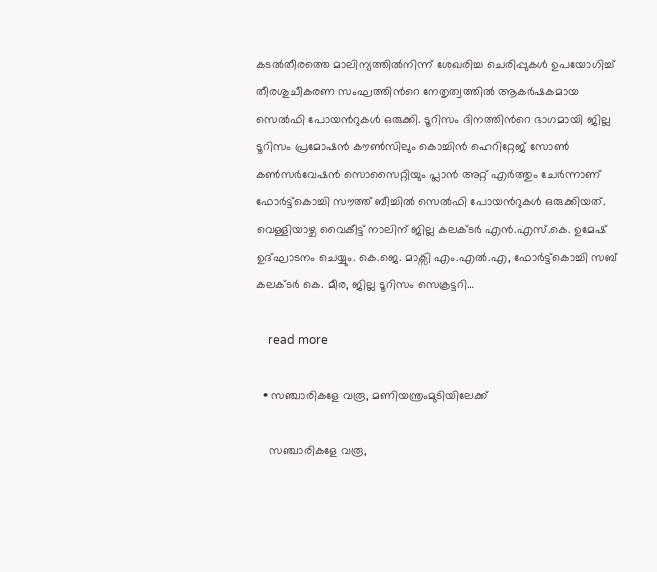കടൽതീരത്തെ മാലിന്യത്തിൽനിന്ന് ശേഖരിച്ച ചെരിപ്പുകൾ ഉപയോഗിച്ച് തീരശുചീകരണ സംഘത്തിന്‍റെ നേതൃത്വത്തിൽ ആകർഷകമായ സെൽഫി പോയന്‍റുകൾ ഒരുക്കി. ടൂറിസം ദിനത്തിന്‍റെ ഭാഗമായി ജില്ല ടൂറിസം പ്രമോഷൻ കൗൺസിലും കൊച്ചിൻ ഹെറിറ്റേജ് സോൺ കൺസർവേഷൻ സൊസൈറ്റിയും പ്ലാൻ അറ്റ് എർത്തും ചേർന്നാണ് ഫോർട്ട്കൊച്ചി സൗത്ത് ബീച്ചിൽ സെൽഫി പോയൻറുകൾ ഒരുക്കിയത്. വെള്ളിയാഴ്ച വൈകീട്ട് നാലിന് ജില്ല കലക്ടർ എൻ.എസ്.കെ. ഉമേഷ് ഉദ്ഘാടനം ചെയ്യും. കെ.ജെ. മാക്സി എം.എൽ.എ, ഫോർട്ട്കൊച്ചി സബ് കലക്ടർ കെ. മീര, ജില്ല ടൂറിസം സെക്രട്ടറി…

    read more

  • സഞ്ചാരികളേ വരൂ, മണിയന്ത്രംമുടിയിലേക്ക്

    സഞ്ചാരികളേ വരൂ,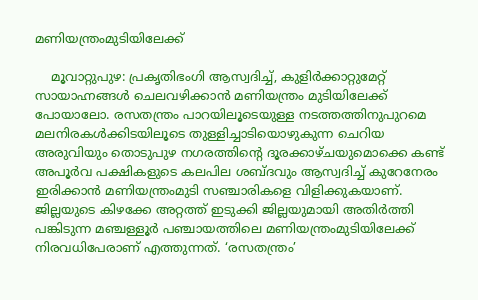മണിയന്ത്രംമുടിയിലേക്ക്

    മൂവാറ്റുപുഴ: പ്രകൃതിഭംഗി ആസ്വദിച്ച്, കുളിർക്കാറ്റുമേറ്റ് സായാഹ്നങ്ങൾ ചെലവഴിക്കാൻ മണിയന്ത്രം മുടിയിലേക്ക് പോയാലോ. രസതന്ത്രം പാറയിലൂടെയുള്ള നടത്തത്തിനുപുറമെ മലനിരകൾക്കിടയിലൂടെ തുള്ളിച്ചാടിയൊഴുകുന്ന ചെറിയ അരുവിയും തൊടുപുഴ നഗരത്തിന്‍റെ ദൂരക്കാഴ്ചയുമൊക്കെ കണ്ട് അപൂർവ പക്ഷികളുടെ കലപില ശബ്ദവും ആസ്വദിച്ച് കുറേനേരം ഇരിക്കാൻ മണിയന്ത്രംമുടി സഞ്ചാരികളെ വിളിക്കുകയാണ്. ജില്ലയുടെ കിഴക്കേ അറ്റത്ത് ഇടുക്കി ജില്ലയുമായി അതിർത്തി പങ്കിടുന്ന മഞ്ചള്ളൂർ പഞ്ചായത്തിലെ മണിയന്ത്രംമുടിയിലേക്ക് നിരവധിപേരാണ് എത്തുന്നത്. ‘രസതന്ത്രം’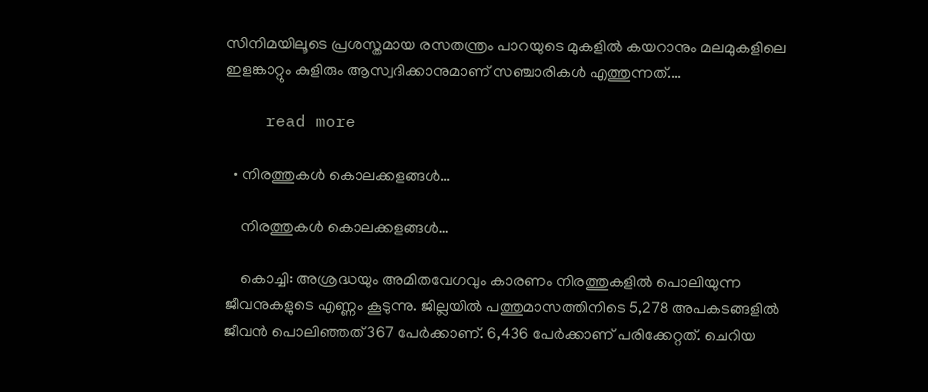സിനിമയിലൂടെ പ്രശസ്തമായ രസതന്ത്രം പാറയുടെ മുകളിൽ കയറാനും മലമുകളിലെ ഇളങ്കാറ്റും കുളിരും ആസ്വദിക്കാനുമാണ് സഞ്ചാരികൾ എത്തുന്നത്.…

    read more

  • നിരത്തുകൾ കൊലക്കളങ്ങൾ…

    നിരത്തുകൾ കൊലക്കളങ്ങൾ…

    കൊച്ചി: അശ്രദ്ധയും അമിതവേഗവും കാരണം നിരത്തുകളില്‍ പൊലിയുന്ന ജീവനുകളുടെ എണ്ണം കൂടുന്നു. ജില്ലയിൽ പത്തുമാസത്തിനിടെ 5,278 അപകടങ്ങളിൽ ജീവൻ പൊലിഞ്ഞത് 367 പേർക്കാണ്. 6,436 പേർക്കാണ് പരിക്കേറ്റത്. ചെറിയ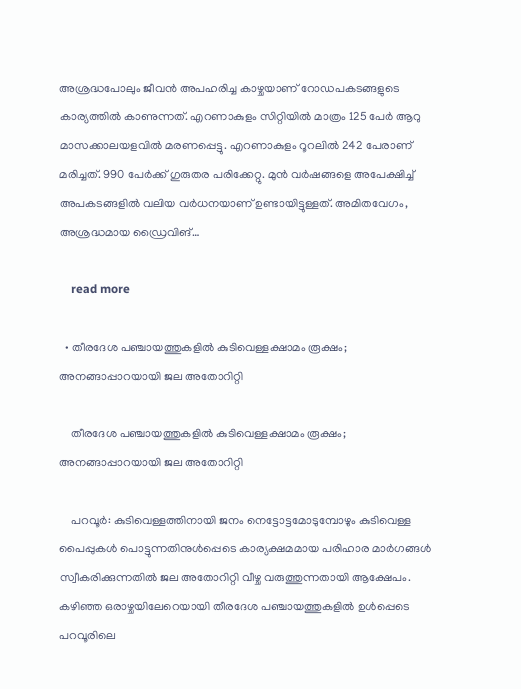അശ്രദ്ധപോലും ജീവൻ അപഹരിച്ച കാഴ്ചയാണ് റോഡപകടങ്ങളുടെ കാര്യത്തിൽ കാണുന്നത്. എറണാകുളം സിറ്റിയിൽ മാത്രം 125 പേർ ആറു മാസക്കാലയളവിൽ മരണപ്പെട്ടു. എറണാകുളം റൂറലിൽ 242 പേരാണ് മരിച്ചത്. 990 പേർക്ക് ഗുരുതര പരിക്കേറ്റു. മുൻ വർഷങ്ങളെ അപേക്ഷിച്ച് അപകടങ്ങളിൽ വലിയ വർധനയാണ് ഉണ്ടായിട്ടുള്ളത്. അമിതവേഗം, അശ്രദ്ധമായ ഡ്രൈവിങ്…

    read more

  • തീരദേശ പഞ്ചായത്തുകളിൽ കുടിവെള്ളക്ഷാമം രൂക്ഷം; അനങ്ങാപ്പാറയായി ജല അതോറിറ്റി

    തീരദേശ പഞ്ചായത്തുകളിൽ കുടിവെള്ളക്ഷാമം രൂക്ഷം; അനങ്ങാപ്പാറയായി ജല അതോറിറ്റി

    പറവൂർ: കുടിവെള്ളത്തിനായി ജനം നെട്ടോട്ടമോടുമ്പോഴും കുടിവെള്ള പൈപ്പുകൾ പൊട്ടുന്നതിനുൾപ്പെടെ കാര്യക്ഷമമായ പരിഹാര മാർഗങ്ങൾ സ്വീകരിക്കുന്നതിൽ ജല അതോറിറ്റി വീഴ്ച വരുത്തുന്നതായി ആക്ഷേപം. കഴിഞ്ഞ ഒരാഴ്ചയിലേറെയായി തീരദേശ പഞ്ചായത്തുകളിൽ ഉൾപ്പെടെ പറവൂരിലെ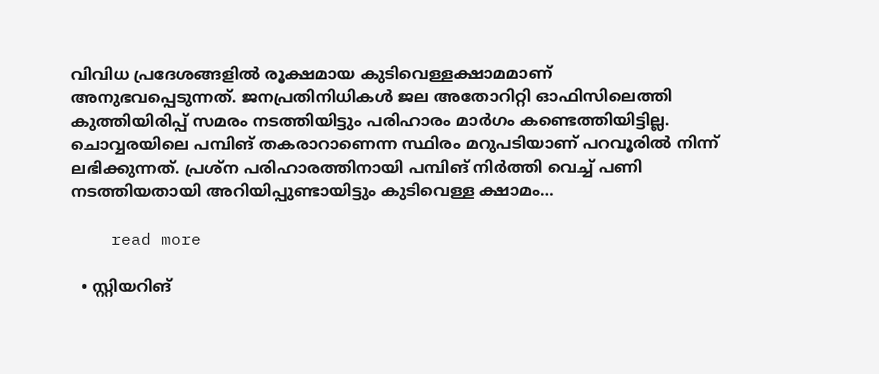വിവിധ പ്രദേശങ്ങളിൽ രൂക്ഷമായ കുടിവെള്ളക്ഷാമമാണ് അനുഭവപ്പെടുന്നത്. ജനപ്രതിനിധികൾ ജല അതോറിറ്റി ഓഫിസിലെത്തി കുത്തിയിരിപ്പ് സമരം നടത്തിയിട്ടും പരിഹാരം മാർഗം കണ്ടെത്തിയിട്ടില്ല. ചൊവ്വരയിലെ പമ്പിങ് തകരാറാണെന്ന സ്ഥിരം മറുപടിയാണ് പറവൂരിൽ നിന്ന് ലഭിക്കുന്നത്. പ്രശ്ന പരിഹാരത്തിനായി പമ്പിങ് നിർത്തി വെച്ച് പണി നടത്തിയതായി അറിയിപ്പുണ്ടായിട്ടും കുടിവെള്ള ക്ഷാമം…

    read more

  • സ്റ്റിയറിങ്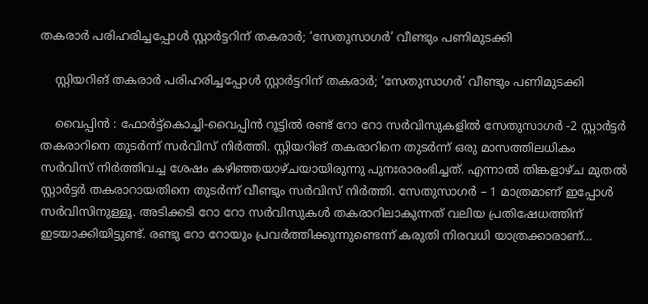തകരാർ പരിഹരിച്ചപ്പോൾ സ്റ്റാർട്ടറിന് തകരാർ; ‘സേതുസാഗർ’ വീണ്ടും പണിമുടക്കി

    സ്റ്റിയറിങ് തകരാർ പരിഹരിച്ചപ്പോൾ സ്റ്റാർട്ടറിന് തകരാർ; ‘സേതുസാഗർ’ വീണ്ടും പണിമുടക്കി

    വൈപ്പിൻ : ഫോർട്ട്കൊച്ചി-വൈപ്പിൻ റൂട്ടിൽ രണ്ട് റോ റോ സർവിസുകളിൽ സേതുസാഗർ -2 സ്റ്റാർട്ടർ തകരാറിനെ തുടർന്ന് സർവിസ് നിർത്തി. സ്റ്റിയറിങ് തകരാറിനെ തുടർന്ന് ഒരു മാസത്തിലധികം സർവിസ് നിർത്തിവച്ച ശേഷം കഴിഞ്ഞയാഴ്ചയായിരുന്നു പുനഃരാരംഭിച്ചത്. എന്നാൽ തിങ്കളാഴ്ച മുതൽ സ്റ്റാർട്ടർ തകരാറായതിനെ തുടർന്ന് വീണ്ടും സർവിസ് നിർത്തി. സേതുസാഗർ – 1 മാത്രമാണ് ഇപ്പോൾ സർവിസിനുള്ളൂ. അടിക്കടി റോ റോ സർവിസുകൾ തകരാറിലാകുന്നത് വലിയ പ്രതിഷേധത്തിന് ഇടയാക്കിയിട്ടുണ്ട്. രണ്ടു റോ റോയും പ്രവർത്തിക്കുന്നുണ്ടെന്ന് കരുതി നിരവധി യാത്രക്കാരാണ്…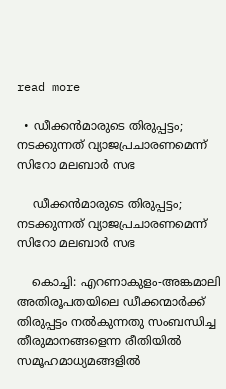read more

  • ഡീക്കൻമാരുടെ തിരുപ്പട്ടം; നടക്കുന്നത് വ്യാജപ്രചാരണമെന്ന് സിറോ മലബാർ സഭ

    ഡീക്കൻമാരുടെ തിരുപ്പട്ടം; നടക്കുന്നത് വ്യാജപ്രചാരണമെന്ന് സിറോ മലബാർ സഭ

    കൊച്ചി: എറണാകുളം-അങ്കമാലി അതിരൂപതയിലെ ഡീക്കന്മാർക്ക് തിരുപ്പട്ടം നൽകുന്നതു സംബന്ധിച്ച തീരുമാനങ്ങളെന്ന രീതിയിൽ സമൂഹമാധ്യമങ്ങളിൽ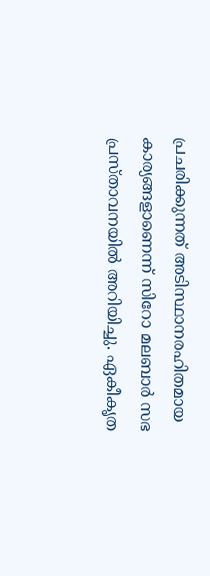പ്രചരിക്കുന്നത് അടിസ്ഥാനരഹിതമായ കാര്യങ്ങളാണെന്ന് സിറോ മലബാർ സഭ പ്രസ്താവനയിൽ അറിയിച്ചു. ഏകീകൃത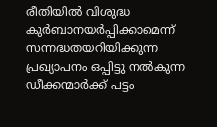രീതിയിൽ വിശുദ്ധ കുർബാനയർപ്പിക്കാമെന്ന് സന്നദ്ധതയറിയിക്കുന്ന പ്രഖ്യാപനം ഒപ്പിട്ടു നൽകുന്ന ഡീക്കന്മാർക്ക് പട്ടം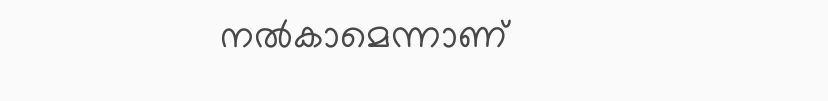നൽകാമെന്നാണ്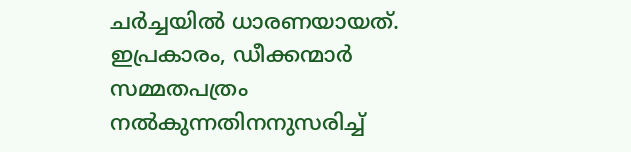ചർച്ചയിൽ ധാരണയായത്. ഇപ്രകാരം, ഡീക്കന്മാർ സമ്മതപത്രം നൽകുന്നതിനനുസരിച്ച്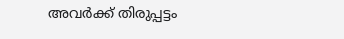അവർക്ക് തിരുപ്പട്ടം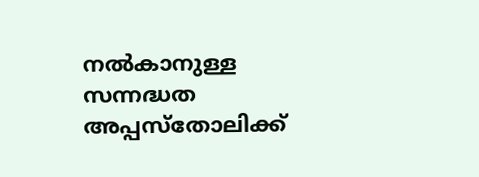നൽകാനുള്ള സന്നദ്ധത അപ്പസ്തോലിക്ക്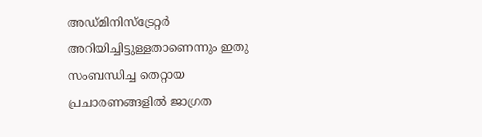അഡ്മിനിസ്ട്രേറ്റർ അറിയിച്ചിട്ടുള്ളതാണെന്നും ഇതു സംബന്ധിച്ച തെറ്റായ പ്രചാരണങ്ങളിൽ ജാഗ്രത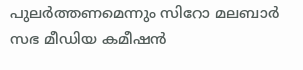പുലർത്തണമെന്നും സിറോ മലബാർ സഭ മീഡിയ കമീഷൻ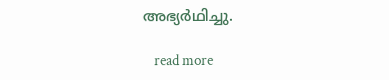അഭ്യർഥിച്ചു.

    read more